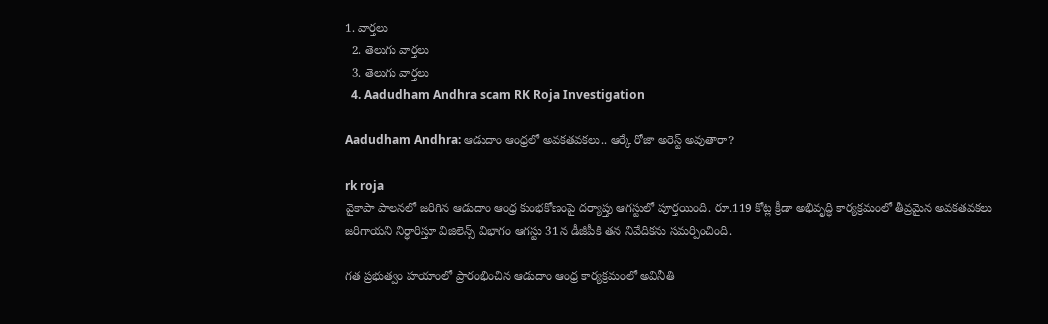1. వార్తలు
  2. తెలుగు వార్తలు
  3. తెలుగు వార్తలు
  4. Aadudham Andhra scam RK Roja Investigation

Aadudham Andhra: ఆడుదాం ఆంధ్రలో అవకతవకలు.. ఆర్కే రోజా అరెస్ట్ అవుతారా?

rk roja
వైకాపా పాలనలో జరిగిన ఆడుదాం ఆంధ్ర కుంభకోణంపై దర్యాప్తు ఆగస్టులో పూర్తయింది. రూ.119 కోట్ల క్రీడా అభివృద్ధి కార్యక్రమంలో తీవ్రమైన అవకతవకలు జరిగాయని నిర్ధారిస్తూ విజిలెన్స్ విభాగం ఆగస్టు 31న డీజీపీకి తన నివేదికను సమర్పించింది.

గత ప్రభుత్వం హయాంలో ప్రారంభించిన ఆడుదాం ఆంధ్ర కార్యక్రమంలో అవినీతి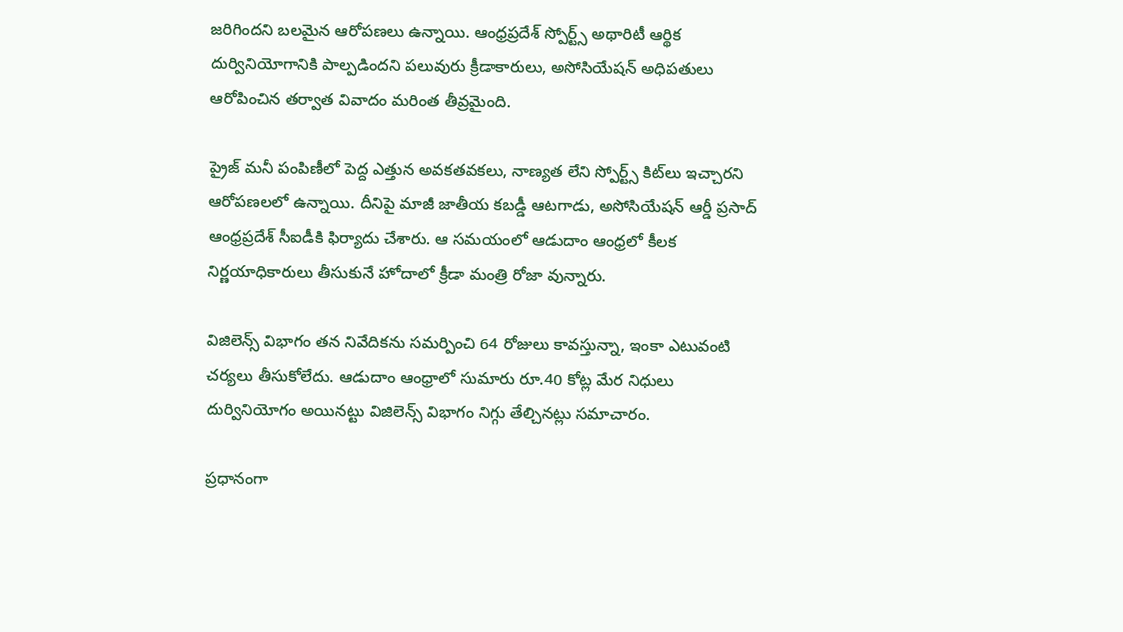జరిగిందని బలమైన ఆరోపణలు ఉన్నాయి. ఆంధ్రప్రదేశ్ స్పోర్ట్స్ అథారిటీ ఆర్థిక దుర్వినియోగానికి పాల్పడిందని పలువురు క్రీడాకారులు, అసోసియేషన్ అధిపతులు ఆరోపించిన తర్వాత వివాదం మరింత తీవ్రమైంది.

ప్రైజ్ మనీ పంపిణీలో పెద్ద ఎత్తున అవకతవకలు, నాణ్యత లేని స్పోర్ట్స్ కిట్‌లు ఇచ్చారని ఆరోపణలలో ఉన్నాయి. దీనిపై మాజీ జాతీయ కబడ్డీ ఆటగాడు, అసోసియేషన్ ఆర్డీ ప్రసాద్ ఆంధ్రప్రదేశ్ సీఐడీకి ఫిర్యాదు చేశారు. ఆ సమయంలో ఆడుదాం ఆంధ్రలో కీలక నిర్ణయాధికారులు తీసుకునే హోదాలో క్రీడా మంత్రి రోజా వున్నారు.

విజిలెన్స్ విభాగం తన నివేదికను సమర్పించి 64 రోజులు కావస్తున్నా, ఇంకా ఎటువంటి చర్యలు తీసుకోలేదు. ఆడుదాం ఆంధ్రాలో సుమారు రూ.40 కోట్ల మేర నిధులు దుర్వినియోగం అయినట్టు విజిలెన్స్ విభాగం నిగ్గు తేల్చినట్లు సమాచారం.

ప్రధానంగా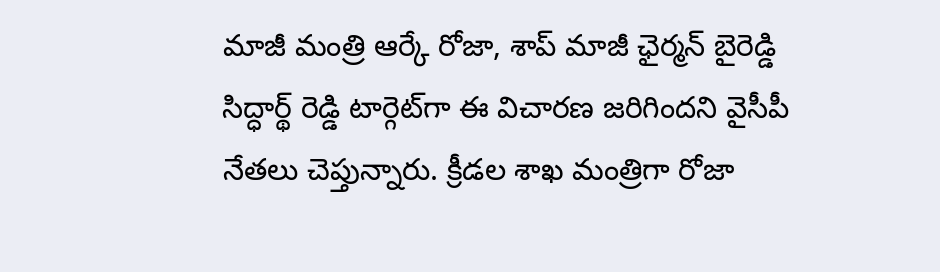మాజీ మంత్రి ఆర్కే రోజా, శాప్ మాజీ ఛైర్మన్ బైరెడ్డి సిద్ధార్థ్ రెడ్డి టార్గెట్‌గా ఈ విచారణ జరిగిందని వైసీపీ నేతలు చెప్తున్నారు. క్రీడల శాఖ మంత్రిగా రోజా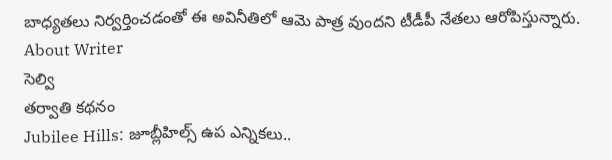బాధ్యతలు నిర్వర్తించడంతో ఈ అవినీతిలో ఆమె పాత్ర వుందని టీడీపీ నేతలు ఆరోపిస్తున్నారు.
About Writer
సెల్వి
తర్వాతి కథనం
Jubilee Hills: జూబ్లీహిల్స్ ఉప ఎన్నికలు..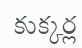కుక్కర్ల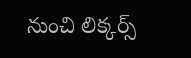నుంచి లిక్కర్స్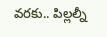వరకు.. పిల్లల్నీ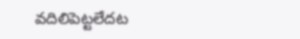వదిలిపెట్టలేదట